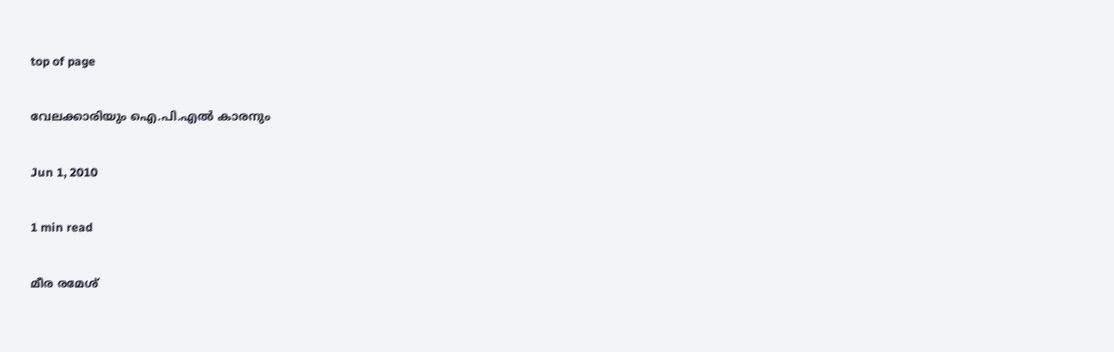top of page

വേലക്കാരിയും ഐ.പി.എല്‍ കാരനും

Jun 1, 2010

1 min read

മീര രമേശ്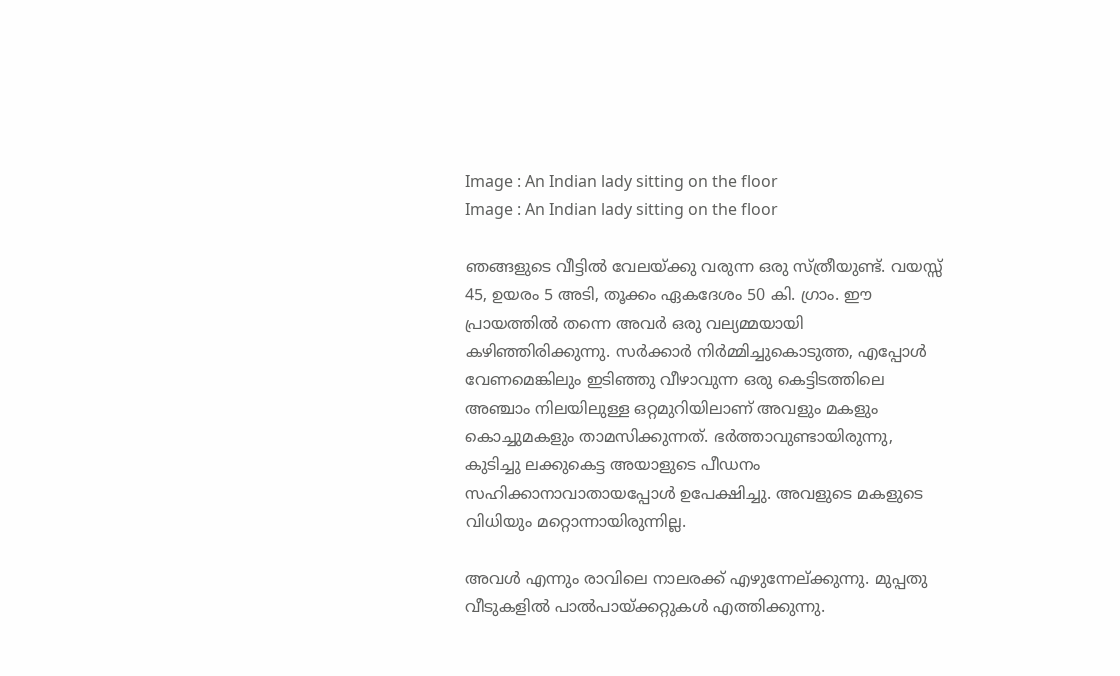Image : An Indian lady sitting on the floor
Image : An Indian lady sitting on the floor

ഞങ്ങളുടെ വീട്ടില്‍ വേലയ്ക്കു വരുന്ന ഒരു സ്ത്രീയുണ്ട്. വയസ്സ് 45, ഉയരം 5 അടി, തൂക്കം ഏകദേശം 50 കി. ഗ്രാം. ഈ പ്രായത്തില്‍ തന്നെ അവര്‍ ഒരു വല്യമ്മയായി കഴിഞ്ഞിരിക്കുന്നു. സര്‍ക്കാര്‍ നിര്‍മ്മിച്ചുകൊടുത്ത, എപ്പോള്‍ വേണമെങ്കിലും ഇടിഞ്ഞു വീഴാവുന്ന ഒരു കെട്ടിടത്തിലെ അഞ്ചാം നിലയിലുള്ള ഒറ്റമുറിയിലാണ് അവളും മകളും കൊച്ചുമകളും താമസിക്കുന്നത്. ഭര്‍ത്താവുണ്ടായിരുന്നു, കുടിച്ചു ലക്കുകെട്ട അയാളുടെ പീഡനം സഹിക്കാനാവാതായപ്പോള്‍ ഉപേക്ഷിച്ചു. അവളുടെ മകളുടെ വിധിയും മറ്റൊന്നായിരുന്നില്ല.

അവള്‍ എന്നും രാവിലെ നാലരക്ക് എഴുന്നേല്ക്കുന്നു. മുപ്പതു വീടുകളില്‍ പാല്‍പായ്ക്കറ്റുകള്‍ എത്തിക്കുന്നു.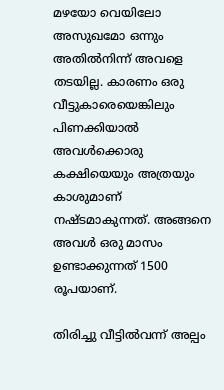മഴയോ വെയിലോ അസുഖമോ ഒന്നും അതില്‍നിന്ന് അവളെ തടയില്ല. കാരണം ഒരു വീട്ടുകാരെയെങ്കിലും പിണക്കിയാല്‍ അവള്‍ക്കൊരു കക്ഷിയെയും അത്രയും കാശുമാണ് നഷ്ടമാകുന്നത്. അങ്ങനെ അവള്‍ ഒരു മാസം ഉണ്ടാക്കുന്നത് 1500 രൂപയാണ്.

തിരിച്ചു വീട്ടില്‍വന്ന് അല്പം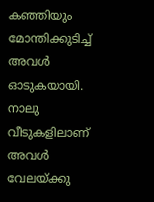കഞ്ഞിയും മോന്തിക്കുടിച്ച് അവള്‍ ഓടുകയായി. നാലു വീടുകളിലാണ് അവള്‍ വേലയ്ക്കു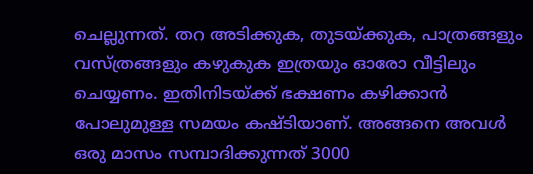ചെല്ലുന്നത്. തറ അടിക്കുക, തുടയ്ക്കുക, പാത്രങ്ങളും വസ്ത്രങ്ങളും കഴുകുക ഇത്രയും ഓരോ വീട്ടിലും ചെയ്യണം. ഇതിനിടയ്ക്ക് ഭക്ഷണം കഴിക്കാന്‍ പോലുമുള്ള സമയം കഷ്ടിയാണ്. അങ്ങനെ അവള്‍ ഒരു മാസം സമ്പാദിക്കുന്നത് 3000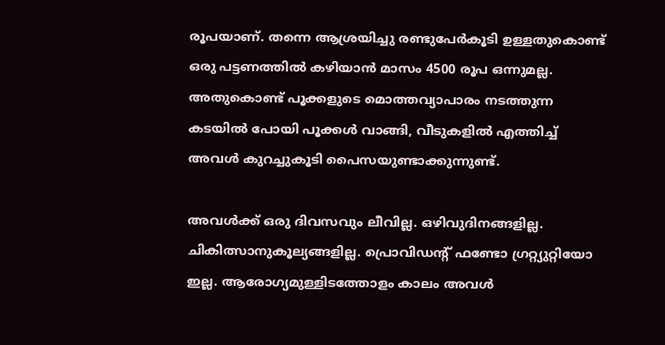രൂപയാണ്. തന്നെ ആശ്രയിച്ചു രണ്ടുപേര്‍കൂടി ഉള്ളതുകൊണ്ട് ഒരു പട്ടണത്തില്‍ കഴിയാന്‍ മാസം 4500 രൂപ ഒന്നുമല്ല. അതുകൊണ്ട് പൂക്കളുടെ മൊത്തവ്യാപാരം നടത്തുന്ന കടയില്‍ പോയി പൂക്കള്‍ വാങ്ങി, വീടുകളില്‍ എത്തിച്ച് അവള്‍ കുറച്ചുകൂടി പൈസയുണ്ടാക്കുന്നുണ്ട്.

അവള്‍ക്ക് ഒരു ദിവസവും ലീവില്ല. ഒഴിവുദിനങ്ങളില്ല. ചികിത്സാനുകൂല്യങ്ങളില്ല. പ്രൊവിഡന്‍റ് ഫണ്ടോ ഗ്രറ്റ്യുറ്റിയോ ഇല്ല. ആരോഗ്യമുള്ളിടത്തോളം കാലം അവള്‍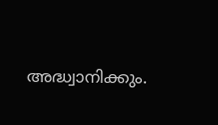അദ്ധ്വാനിക്കും.